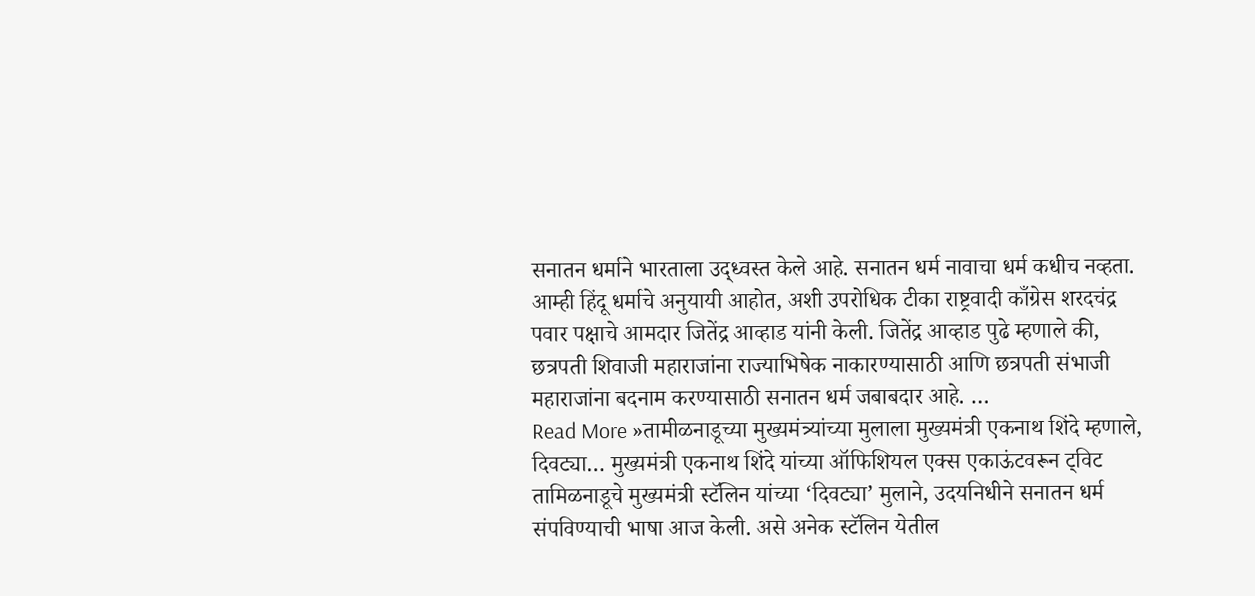सनातन धर्माने भारताला उद्ध्वस्त केले आहे. सनातन धर्म नावाचा धर्म कधीच नव्हता. आम्ही हिंदू धर्माचे अनुयायी आहोत, अशी उपरोधिक टीका राष्ट्रवादी काँग्रेस शरदचंद्र पवार पक्षाचे आमदार जितेंद्र आव्हाड यांनी केली. जितेंद्र आव्हाड पुढे म्हणाले की, छत्रपती शिवाजी महाराजांना राज्याभिषेक नाकारण्यासाठी आणि छत्रपती संभाजी महाराजांना बदनाम करण्यासाठी सनातन धर्म जबाबदार आहे. …
Read More »तामीळनाडूच्या मुख्यमंत्र्यांच्या मुलाला मुख्यमंत्री एकनाथ शिंदे म्हणाले, दिवट्या… मुख्यमंत्री एकनाथ शिंदे यांच्या ऑफिशियल एक्स एकाऊंटवरून ट्विट
तामिळनाडूचे मुख्यमंत्री स्टॅलिन यांच्या ‘दिवट्या’ मुलाने, उदयनिधीने सनातन धर्म संपविण्याची भाषा आज केली. असे अनेक स्टॅलिन येतील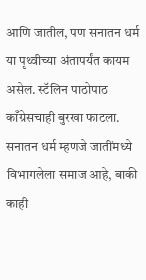आणि जातील, पण सनातन धर्म या पृथ्वीच्या अंतापर्यंत कायम असेल. स्टॅलिन पाठोपाठ काँग्रेसचाही बुरखा फाटला. सनातन धर्म म्हणजे जातींमध्ये विभागलेला समाज आहे, बाकी काही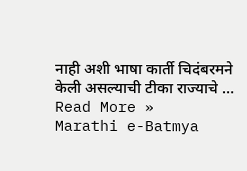नाही अशी भाषा कार्ती चिदंबरमने केली असल्याची टीका राज्याचे …
Read More »
Marathi e-Batmya